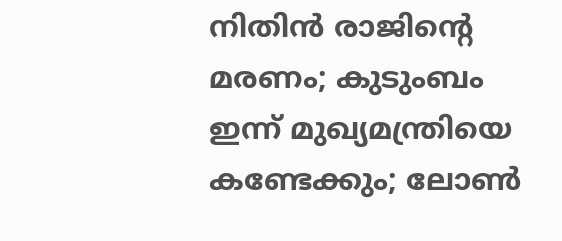നിതിന്‍ രാജിന്റെ മരണം; കുടുംബം ഇന്ന് മുഖ്യമന്ത്രിയെ കണ്ടേക്കും; ലോണ്‍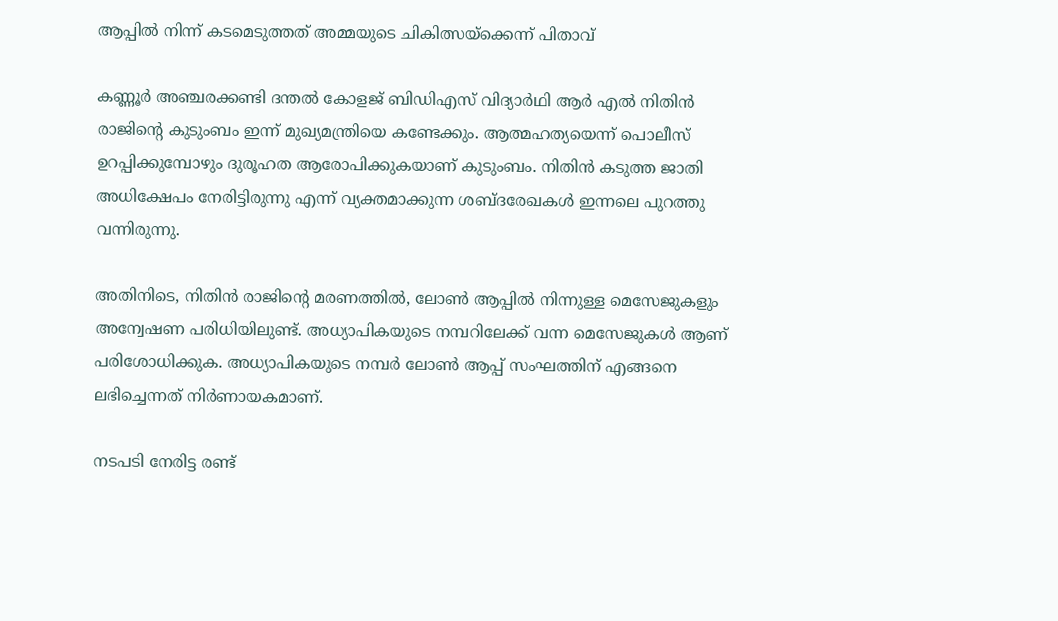ആപ്പില്‍ നിന്ന് കടമെടുത്തത് അമ്മയുടെ ചികിത്സയ്‌ക്കെന്ന് പിതാവ്

കണ്ണൂര്‍ അഞ്ചരക്കണ്ടി ദന്തല്‍ കോളജ് ബിഡിഎസ് വിദ്യാര്‍ഥി ആര്‍ എല്‍ നിതിന്‍ രാജിന്റെ കുടുംബം ഇന്ന് മുഖ്യമന്ത്രിയെ കണ്ടേക്കും. ആത്മഹത്യയെന്ന് പൊലീസ് ഉറപ്പിക്കുമ്പോഴും ദുരൂഹത ആരോപിക്കുകയാണ് കുടുംബം. നിതിന്‍ കടുത്ത ജാതി അധിക്ഷേപം നേരിട്ടിരുന്നു എന്ന് വ്യക്തമാക്കുന്ന ശബ്ദരേഖകള്‍ ഇന്നലെ പുറത്തു വന്നിരുന്നു.

അതിനിടെ, നിതിന്‍ രാജിന്റെ മരണത്തില്‍, ലോണ്‍ ആപ്പില്‍ നിന്നുള്ള മെസേജുകളും അന്വേഷണ പരിധിയിലുണ്ട്. അധ്യാപികയുടെ നമ്പറിലേക്ക് വന്ന മെസേജുകള്‍ ആണ് പരിശോധിക്കുക. അധ്യാപികയുടെ നമ്പര്‍ ലോണ്‍ ആപ്പ് സംഘത്തിന് എങ്ങനെ ലഭിച്ചെന്നത് നിര്‍ണായകമാണ്.

നടപടി നേരിട്ട രണ്ട്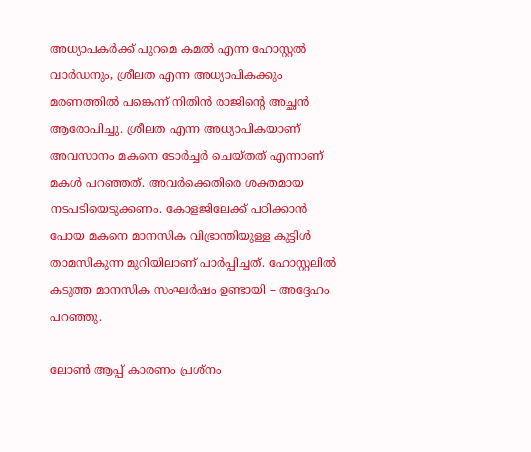അധ്യാപകര്‍ക്ക് പുറമെ കമല്‍ എന്ന ഹോസ്റ്റല്‍ വാര്‍ഡനും, ശ്രീലത എന്ന അധ്യാപികക്കും മരണത്തില്‍ പങ്കെന്ന് നിതിന്‍ രാജിന്റെ അച്ഛന്‍ ആരോപിച്ചു. ശ്രീലത എന്ന അധ്യാപികയാണ് അവസാനം മകനെ ടോര്‍ച്ചര്‍ ചെയ്തത് എന്നാണ് മകള്‍ പറഞ്ഞത്. അവര്‍ക്കെതിരെ ശക്തമായ നടപടിയെടുക്കണം. കോളജിലേക്ക് പഠിക്കാന്‍ പോയ മകനെ മാനസിക വിഭ്രാന്തിയുള്ള കുട്ടിള്‍ താമസികുന്ന മുറിയിലാണ് പാര്‍പ്പിച്ചത്. ഹോസ്റ്റലില്‍ കടുത്ത മാനസിക സംഘര്‍ഷം ഉണ്ടായി – അദ്ദേഹം പറഞ്ഞു.

ലോണ്‍ ആപ്പ് കാരണം പ്രശ്‌നം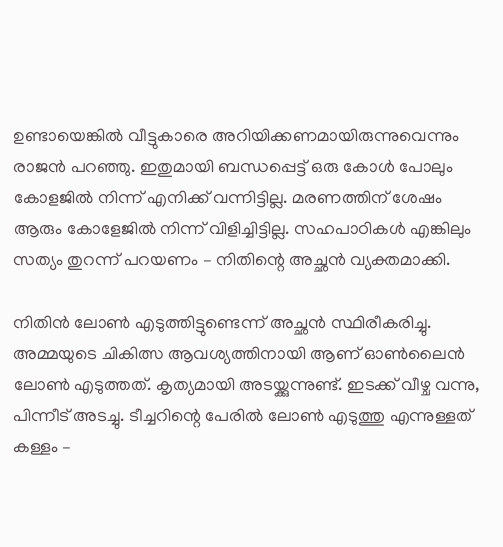ഉണ്ടായെങ്കില്‍ വീട്ടുകാരെ അറിയിക്കണമായിരുന്നുവെന്നും രാജന്‍ പറഞ്ഞു. ഇതുമായി ബന്ധപ്പെട്ട് ഒരു കോള്‍ പോലും കോളജില്‍ നിന്ന് എനിക്ക് വന്നിട്ടില്ല. മരണത്തിന് ശേഷം ആരും കോളേജില്‍ നിന്ന് വിളിച്ചിട്ടില്ല. സഹപാഠികള്‍ എങ്കിലും സത്യം തുറന്ന് പറയണം – നിതിന്റെ അച്ഛന്‍ വ്യക്തമാക്കി.

നിതിന്‍ ലോണ്‍ എടുത്തിട്ടുണ്ടെന്ന് അച്ഛന്‍ സ്ഥിരീകരിച്ചു. അമ്മയുടെ ചികിത്സ ആവശ്യത്തിനായി ആണ് ഓണ്‍ലൈന്‍ ലോണ്‍ എടുത്തത്. കൃത്യമായി അടയ്ക്കുന്നുണ്ട്. ഇടക്ക് വീഴ്ച വന്നു, പിന്നീട് അടച്ചു. ടീച്ചറിന്റെ പേരില്‍ ലോണ്‍ എടുത്തു എന്നുള്ളത് കള്ളം –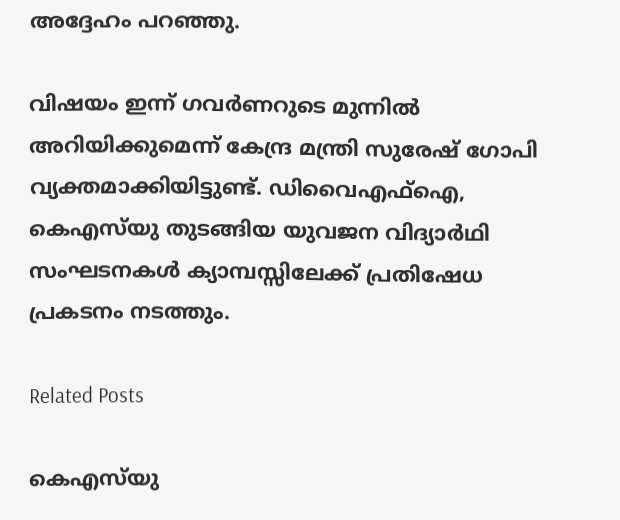അദ്ദേഹം പറഞ്ഞു.

വിഷയം ഇന്ന് ഗവര്‍ണറുടെ മുന്നില്‍ അറിയിക്കുമെന്ന് കേന്ദ്ര മന്ത്രി സുരേഷ് ഗോപി വ്യക്തമാക്കിയിട്ടുണ്ട്. ഡിവൈഎഫ്‌ഐ, കെഎസ്‌യു തുടങ്ങിയ യുവജന വിദ്യാര്‍ഥി സംഘടനകള്‍ ക്യാമ്പസ്സിലേക്ക് പ്രതിഷേധ പ്രകടനം നടത്തും.

Related Posts

കെഎസ്‌യു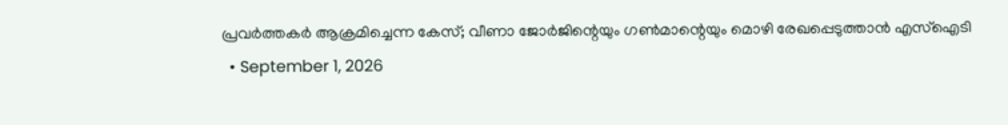പ്രവര്‍ത്തകര്‍ ആക്രമിച്ചെന്ന കേസ്; വീണാ ജോര്‍ജിന്റെയും ഗണ്‍മാന്റെയും മൊഴി രേഖപ്പെടുത്താന്‍ എസ്‌ഐടി
  • September 1, 2026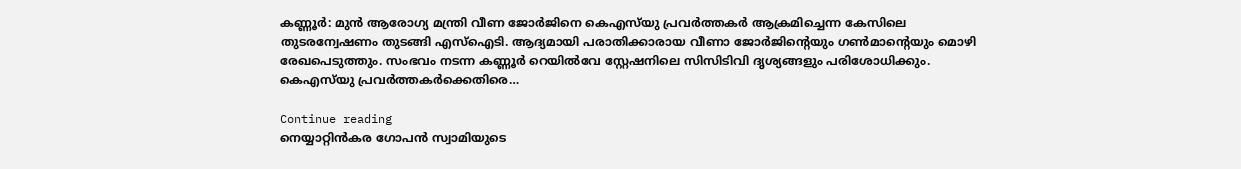കണ്ണൂര്‍: മുന്‍ ആരോഗ്യ മന്ത്രി വീണ ജോര്‍ജിനെ കെഎസ്‌യു പ്രവര്‍ത്തകര്‍ ആക്രമിച്ചെന്ന കേസിലെ തുടരന്വേഷണം തുടങ്ങി എസ്‌ഐടി. ആദ്യമായി പരാതിക്കാരായ വീണാ ജോര്‍ജിന്റെയും ഗണ്‍മാന്റെയും മൊഴി രേഖപെടുത്തും. സംഭവം നടന്ന കണ്ണൂര്‍ റെയില്‍വേ സ്റ്റേഷനിലെ സിസിടിവി ദൃശ്യങ്ങളും പരിശോധിക്കും. കെഎസ്‌യു പ്രവര്‍ത്തകര്‍ക്കെതിരെ…

Continue reading
നെയ്യാറ്റിന്‍കര ഗോപന്‍ സ്വാമിയുടെ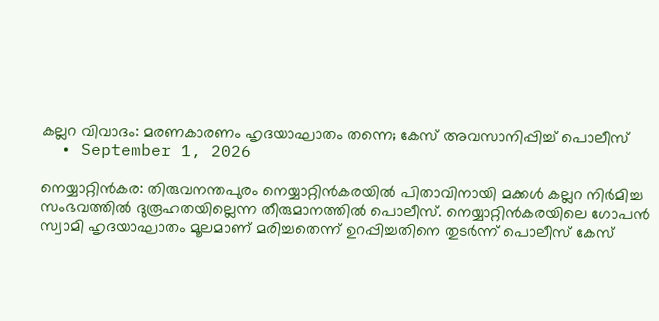കല്ലറ വിവാദം: മരണകാരണം ഹൃദയാഘാതം തന്നെ; കേസ് അവസാനിപ്പിച്ച് പൊലീസ്
  • September 1, 2026

നെയ്യാറ്റിന്‍കര: തിരുവനന്തപുരം നെയ്യാറ്റിന്‍കരയില്‍ പിതാവിനായി മക്കള്‍ കല്ലറ നിര്‍മിച്ച സംഭവത്തില്‍ ദുരൂഹതയില്ലെന്ന തീരുമാനത്തില്‍ പൊലീസ്. നെയ്യാറ്റിന്‍കരയിലെ ഗോപന്‍ സ്വാമി ഹൃദയാഘാതം മൂലമാണ് മരിച്ചതെന്ന് ഉറപ്പിച്ചതിനെ തുടര്‍ന്ന് പൊലീസ് കേസ്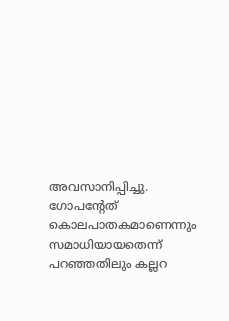അവസാനിപ്പിച്ചു. ഗോപന്റേത് കൊലപാതകമാണെന്നും സമാധിയായതെന്ന് പറഞ്ഞതിലും കല്ലറ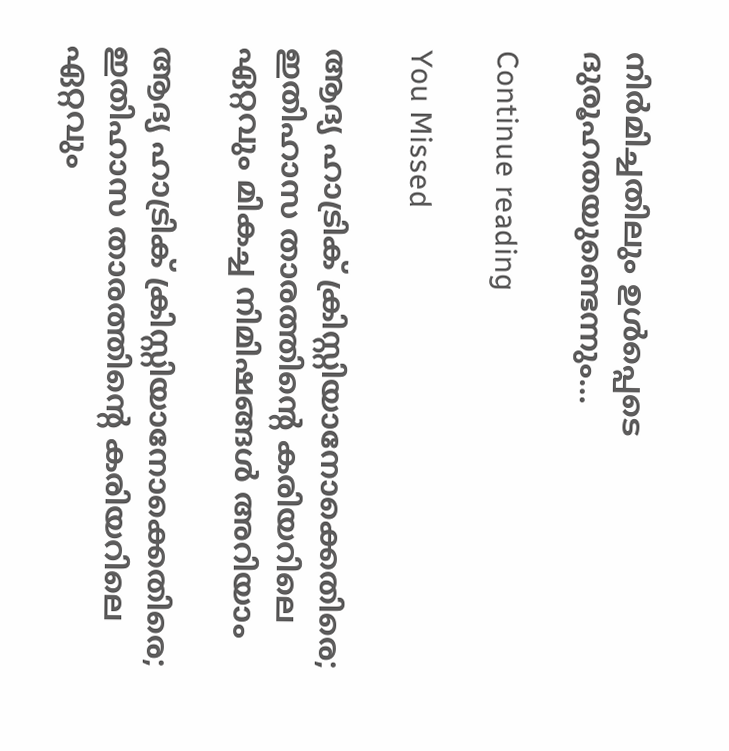നിര്‍മിച്ചതിലും ഉള്‍പ്പെടെ ദുരൂഹതയുണ്ടെന്നും…

Continue reading

You Missed

ആദ്യ ഹാട്രിക് ക്രിസ്റ്റിയാനോക്കെതിരെ; ഇതിഹാസ താരത്തിന്റെ കരിയറിലെ ഏറ്റവും മികച്ച നിമിഷങ്ങള്‍ അറിയാം

ആദ്യ ഹാട്രിക് ക്രിസ്റ്റിയാനോക്കെതിരെ; ഇതിഹാസ താരത്തിന്റെ കരിയറിലെ ഏറ്റവും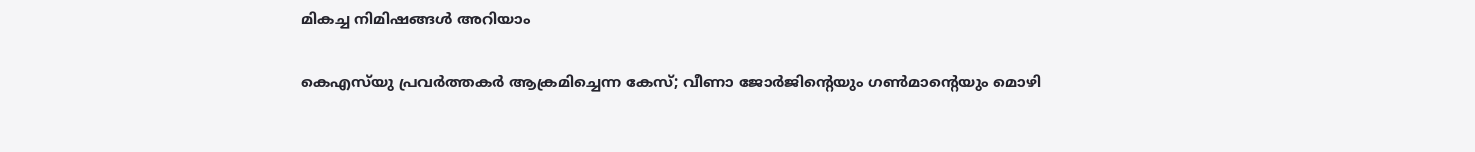മികച്ച നിമിഷങ്ങള്‍ അറിയാം

കെഎസ്‌യു പ്രവര്‍ത്തകര്‍ ആക്രമിച്ചെന്ന കേസ്; വീണാ ജോര്‍ജിന്റെയും ഗണ്‍മാന്റെയും മൊഴി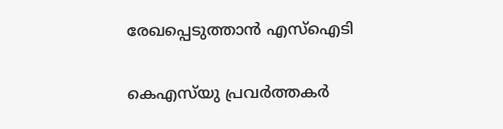രേഖപ്പെടുത്താന്‍ എസ്‌ഐടി

കെഎസ്‌യു പ്രവര്‍ത്തകര്‍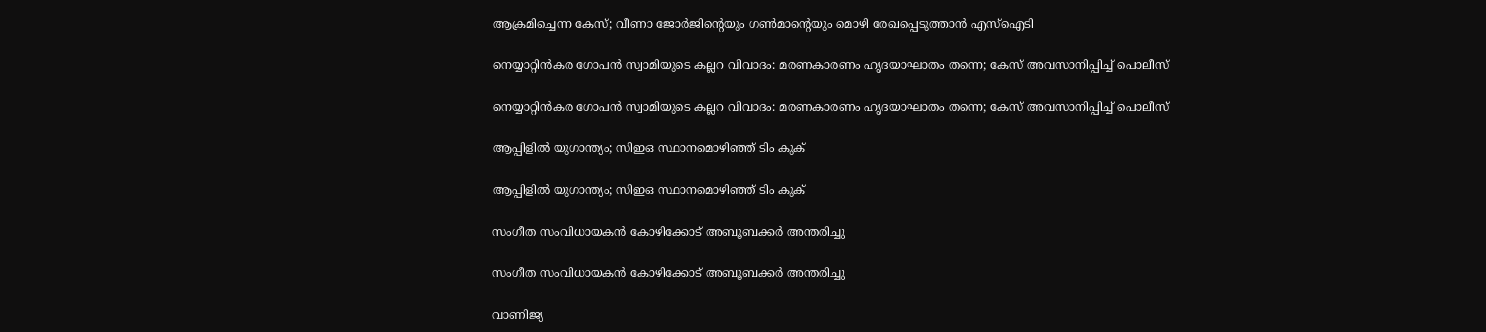ആക്രമിച്ചെന്ന കേസ്; വീണാ ജോര്‍ജിന്റെയും ഗണ്‍മാന്റെയും മൊഴി രേഖപ്പെടുത്താന്‍ എസ്‌ഐടി

നെയ്യാറ്റിന്‍കര ഗോപന്‍ സ്വാമിയുടെ കല്ലറ വിവാദം: മരണകാരണം ഹൃദയാഘാതം തന്നെ; കേസ് അവസാനിപ്പിച്ച് പൊലീസ്

നെയ്യാറ്റിന്‍കര ഗോപന്‍ സ്വാമിയുടെ കല്ലറ വിവാദം: മരണകാരണം ഹൃദയാഘാതം തന്നെ; കേസ് അവസാനിപ്പിച്ച് പൊലീസ്

ആപ്പിളില്‍ യുഗാന്ത്യം; സിഇഒ സ്ഥാനമൊഴിഞ്ഞ് ടിം കുക്

ആപ്പിളില്‍ യുഗാന്ത്യം; സിഇഒ സ്ഥാനമൊഴിഞ്ഞ് ടിം കുക്

സംഗീത സംവിധായകന്‍ കോഴിക്കോട് അബൂബക്കര്‍ അന്തരിച്ചു

സംഗീത സംവിധായകന്‍ കോഴിക്കോട് അബൂബക്കര്‍ അന്തരിച്ചു

വാണിജ്യ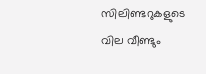സിലിണ്ടറുകളുടെ വില വീണ്ടും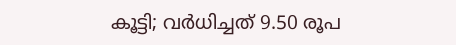കൂട്ടി; വര്‍ധിച്ചത് 9.50 രൂപ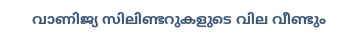വാണിജ്യ സിലിണ്ടറുകളുടെ വില വീണ്ടും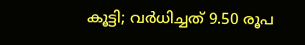കൂട്ടി; വര്‍ധിച്ചത് 9.50 രൂപ